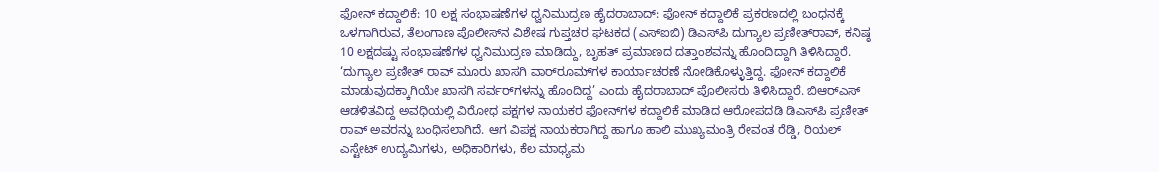ಫೋನ್‌ ಕದ್ದಾಲಿಕೆ: 10 ಲಕ್ಷ ಸಂಭಾಷಣೆಗಳ ಧ್ವನಿಮುದ್ರಣ ಹೈದರಾಬಾದ್: ಫೋನ್‌ ಕದ್ದಾಲಿಕೆ ಪ್ರಕರಣದಲ್ಲಿ ಬಂಧನಕ್ಕೆ ಒಳಗಾಗಿರುವ, ತೆಲಂಗಾಣ ಪೊಲೀಸ್‌ನ ವಿಶೇಷ ಗುಪ್ತಚರ ಘಟಕದ (ಎಸ್‌ಐಬಿ) ಡಿಎಸ್‌ಪಿ ದುಗ್ಯಾಲ ಪ್ರಣೀತ್‌ರಾವ್‌, ಕನಿಷ್ಠ 10 ಲಕ್ಷದಷ್ಟು ಸಂಭಾಷಣೆಗಳ ಧ್ವನಿಮುದ್ರಣ ಮಾಡಿದ್ದು, ಬೃಹತ್‌ ಪ್ರಮಾಣದ ದತ್ತಾಂಶವನ್ನು ಹೊಂದಿದ್ದಾಗಿ ತಿಳಿಸಿದ್ದಾರೆ. ‘ದುಗ್ಯಾಲ ಪ್ರಣೀತ್‌ ರಾವ್ ಮೂರು ಖಾಸಗಿ ವಾರ್‌ರೂಮ್‌ಗಳ ಕಾರ್ಯಾಚರಣೆ ನೋಡಿಕೊಳ್ಳುತ್ತಿದ್ದ. ಫೋನ್‌ ಕದ್ದಾಲಿಕೆ ಮಾಡುವುದಕ್ಕಾಗಿಯೇ ಖಾಸಗಿ ಸರ್ವರ್‌ಗಳನ್ನು ಹೊಂದಿದ್ದ’ ಎಂದು ಹೈದರಾಬಾದ್‌ ಪೊಲೀಸರು ತಿಳಿಸಿದ್ದಾರೆ. ಬಿಆರ್‌ಎಸ್‌ ಆಡಳಿತವಿದ್ದ ಅವಧಿಯಲ್ಲಿ ವಿರೋಧ ಪಕ್ಷಗಳ ನಾಯಕರ ಫೋನ್‌ಗಳ ಕದ್ದಾಲಿಕೆ ಮಾಡಿದ ಆರೋಪದಡಿ ಡಿಎಸ್‌ಪಿ ಪ್ರಣೀತ್‌ ರಾವ್‌ ಅವರನ್ನು ಬಂಧಿಸಲಾಗಿದೆ. ಆಗ ವಿಪಕ್ಷ ನಾಯಕರಾಗಿದ್ದ ಹಾಗೂ ಹಾಲಿ ಮುಖ್ಯಮಂತ್ರಿ ರೇವಂತ ರೆಡ್ಡಿ, ರಿಯಲ್‌ ಎಸ್ಟೇಟ್ ಉದ್ಯಮಿಗಳು, ಅಧಿಕಾರಿಗಳು, ಕೆಲ ಮಾಧ್ಯಮ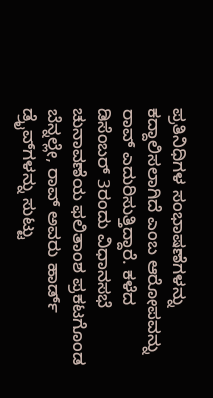ಪ್ರತಿನಿಧಿಗಳ ಸಂಭಾಷಣೆಗಳನ್ನು ಕದ್ದಾಲಿಸಲಾಗಿದೆ ಎಂಬ ಆರೋಪವನ್ನು ರಾವ್‌ ಎದುರಿಸುತ್ತಿದ್ದಾರೆ. ಕಳೆದ ಡಿಸೆಂಬರ್‌ 3ರಂದು ವಿಧಾನಸಭೆ ಚುನಾವಣೆಯ ಫಲಿತಾಂಶ ಪ್ರಕಟಗೊಂಡ ಬೆನ್ನಲ್ಲೇ, ರಾವ್‌ ಅವರು ಹಾರ್ಡ್‌ ಡ್ರೈವ್‌ಗಳನ್ನು ಸುಟ್ಟು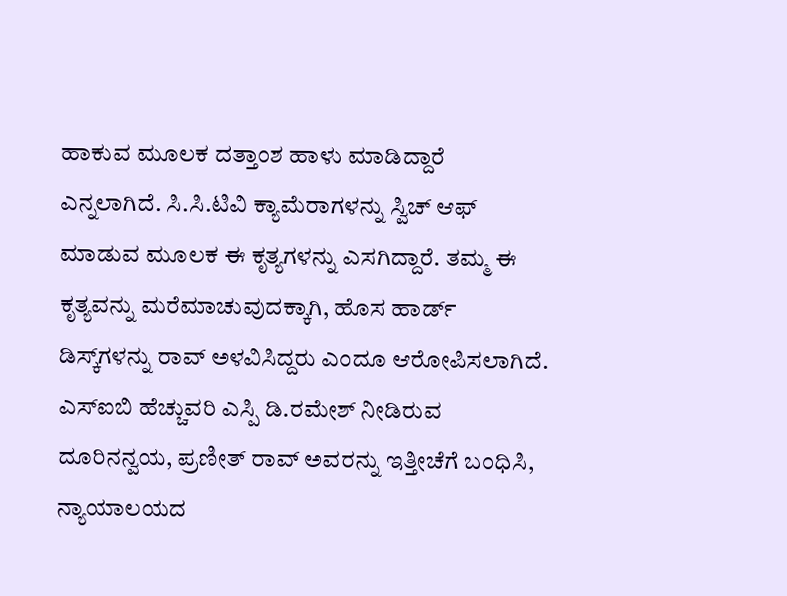ಹಾಕುವ ಮೂಲಕ ದತ್ತಾಂಶ ಹಾಳು ಮಾಡಿದ್ದಾರೆ ಎನ್ನಲಾಗಿದೆ. ಸಿ.ಸಿ.ಟಿವಿ ಕ್ಯಾಮೆರಾಗಳನ್ನು ಸ್ವಿಚ್‌ ಆಫ್‌ ಮಾಡುವ ಮೂಲಕ ಈ ಕೃತ್ಯಗಳನ್ನು ಎಸಗಿದ್ದಾರೆ. ತಮ್ಮ ಈ ಕೃತ್ಯವನ್ನು ಮರೆಮಾಚುವುದಕ್ಕಾಗಿ, ಹೊಸ ಹಾರ್ಡ್‌ ಡಿಸ್ಕ್‌ಗಳನ್ನು ರಾವ್‌ ಅಳವಿಸಿದ್ದರು ಎಂದೂ ಆರೋಪಿಸಲಾಗಿದೆ. ಎಸ್‌ಐಬಿ ಹೆಚ್ಚುವರಿ ಎಸ್ಪಿ ಡಿ.ರಮೇಶ್‌ ನೀಡಿರುವ ದೂರಿನನ್ವಯ, ಪ್ರಣೀತ್‌ ರಾವ್ ಅವರನ್ನು ಇತ್ತೀಚೆಗೆ ಬಂಧಿಸಿ, ನ್ಯಾಯಾಲಯದ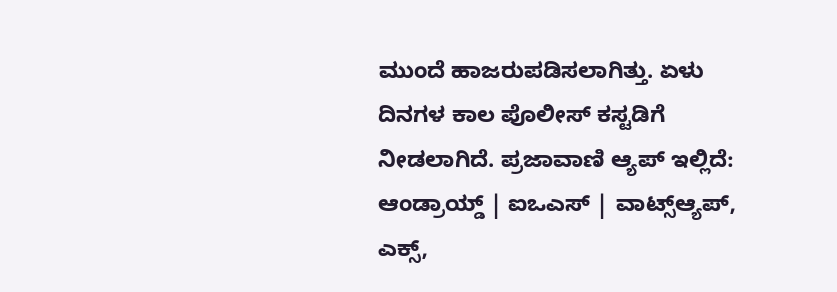ಮುಂದೆ ಹಾಜರುಪಡಿಸಲಾಗಿತ್ತು. ಏಳು ದಿನಗಳ ಕಾಲ ಪೊಲೀಸ್‌ ಕಸ್ಟಡಿಗೆ ನೀಡಲಾಗಿದೆ. ಪ್ರಜಾವಾಣಿ ಆ್ಯಪ್ ಇಲ್ಲಿದೆ: ಆಂಡ್ರಾಯ್ಡ್ | ಐಒಎಸ್ | ವಾಟ್ಸ್ಆ್ಯಪ್, ಎಕ್ಸ್,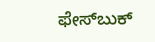ಫೇಸ್‌ಬುಕ್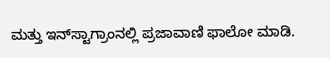ಮತ್ತು ಇನ್‌ಸ್ಟಾಗ್ರಾಂನಲ್ಲಿ ಪ್ರಜಾವಾಣಿ ಫಾಲೋ ಮಾಡಿ.